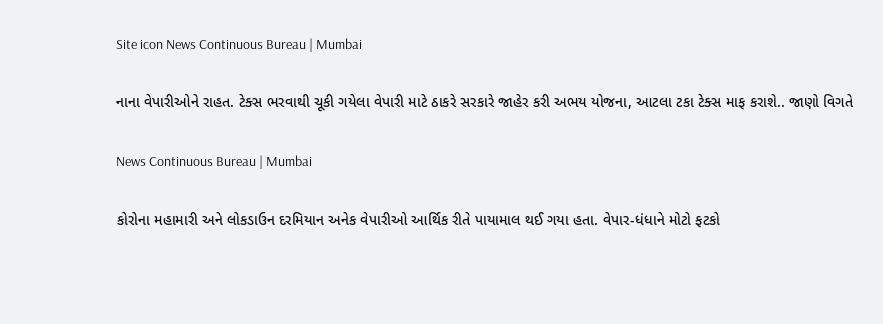Site icon News Continuous Bureau | Mumbai

નાના વેપારીઓને રાહત. ટેક્સ ભરવાથી ચૂકી ગયેલા વેપારી માટે ઠાકરે સરકારે જાહેર કરી અભય યોજના, આટલા ટકા ટેક્સ માફ કરાશે.. જાણો વિગતે

News Continuous Bureau | Mumbai

કોરોના મહામારી અને લોકડાઉન દરમિયાન અનેક વેપારીઓ આર્થિક રીતે પાયામાલ થઈ ગયા હતા. વેપાર-ધંધાને મોટો ફટકો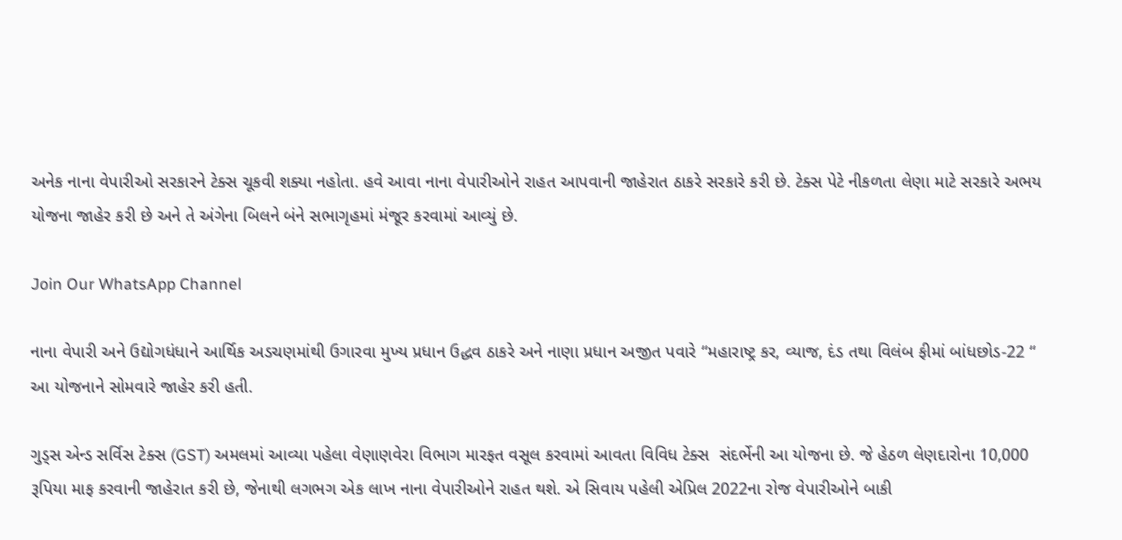અનેક નાના વેપારીઓ સરકારને ટેક્સ ચૂકવી શક્યા નહોતા. હવે આવા નાના વેપારીઓને રાહત આપવાની જાહેરાત ઠાકરે સરકારે કરી છે. ટેક્સ પેટે નીકળતા લેણા માટે સરકારે અભય યોજના જાહેર કરી છે અને તે અંગેના બિલને બંને સભાગૃહમાં મંજૂર કરવામાં આવ્યું છે.

Join Our WhatsApp Channel

નાના વેપારી અને ઉદ્યોગધંધાને આર્થિક અડચણમાંથી ઉગારવા મુખ્ય પ્રધાન ઉદ્ધવ ઠાકરે અને નાણા પ્રધાન અજીત પવારે “મહારાષ્ટ્ર કર, વ્યાજ, દંડ તથા વિલંબ ફીમાં બાંધછોડ-22 “ આ યોજનાને સોમવારે જાહેર કરી હતી.

ગુડ્સ એન્ડ સર્વિસ ટેક્સ (GST) અમલમાં આવ્યા પહેલા વેણાણવેરા વિભાગ મારફત વસૂલ કરવામાં આવતા વિવિધ ટેક્સ  સંદર્ભેની આ યોજના છે. જે હેઠળ લેણદારોના 10,000 રૂપિયા માફ કરવાની જાહેરાત કરી છે, જેનાથી લગભગ એક લાખ નાના વેપારીઓને રાહત થશે. એ સિવાય પહેલી એપ્રિલ 2022ના રોજ વેપારીઓને બાકી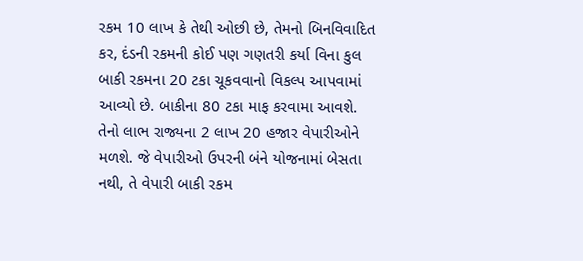રકમ 10 લાખ કે તેથી ઓછી છે, તેમનો બિનવિવાદિત કર, દંડની રકમની કોઈ પણ ગણતરી કર્યા વિના કુલ બાકી રકમના 20 ટકા ચૂકવવાનો વિકલ્પ આપવામાં આવ્યો છે. બાકીના 80 ટકા માફ કરવામા આવશે. તેનો લાભ રાજ્યના 2 લાખ 20 હજાર વેપારીઓને મળશે. જે વેપારીઓ ઉપરની બંને યોજનામાં બેસતા નથી, તે વેપારી બાકી રકમ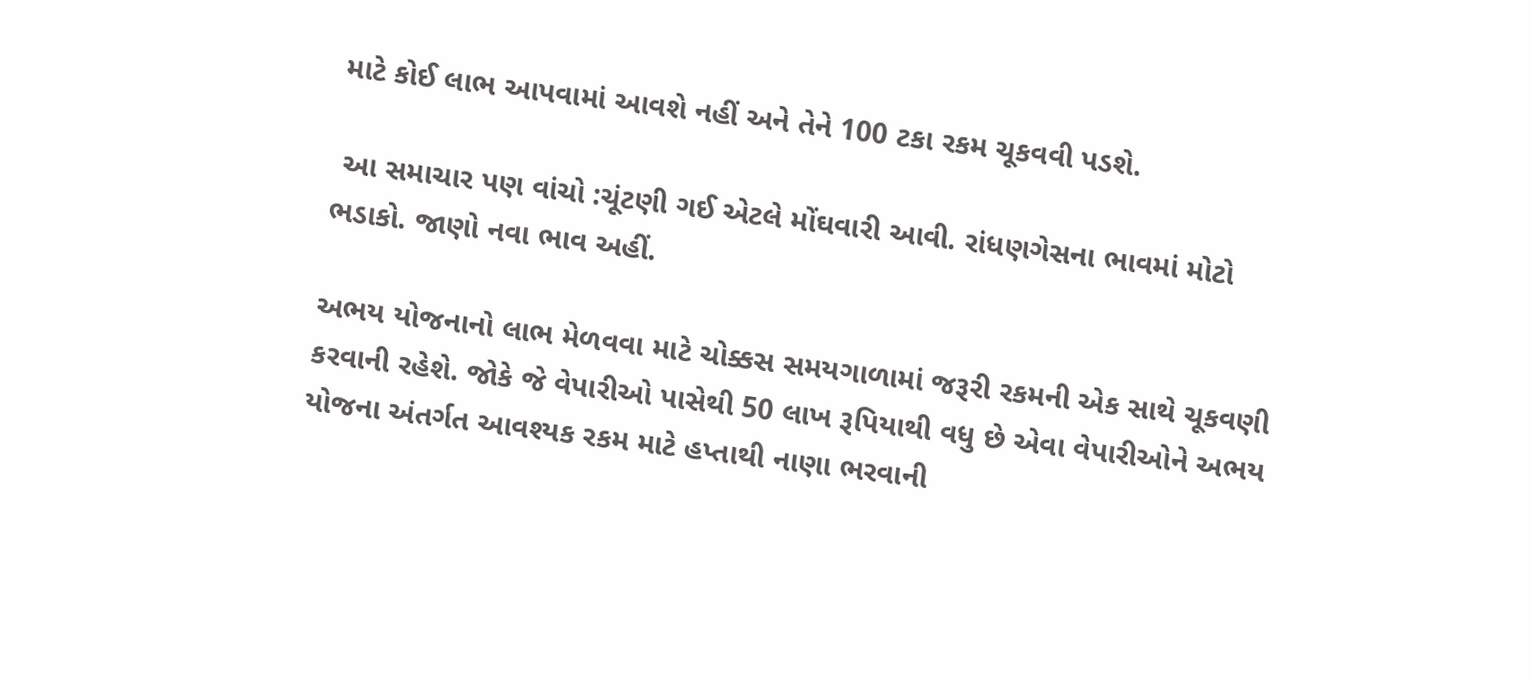માટે કોઈ લાભ આપવામાં આવશે નહીં અને તેને 100 ટકા રકમ ચૂકવવી પડશે.

 આ સમાચાર પણ વાંચો :ચૂંટણી ગઈ એટલે મોંઘવારી આવી. રાંધણગેસના ભાવમાં મોટો ભડાકો. જાણો નવા ભાવ અહીં.

અભય યોજનાનો લાભ મેળવવા માટે ચોક્કસ સમયગાળામાં જરૂરી રકમની એક સાથે ચૂકવણી કરવાની રહેશે. જોકે જે વેપારીઓ પાસેથી 50 લાખ રૂપિયાથી વધુ છે એવા વેપારીઓને અભય યોજના અંતર્ગત આવશ્યક રકમ માટે હપ્તાથી નાણા ભરવાની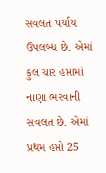સવલત પર્યાય ઉપલબ્ધ છે. એમાં કુલ ચાર હપ્તામાં નાણા ભરવાની સવલત છે. એમાં પ્રથમ હપ્તો 25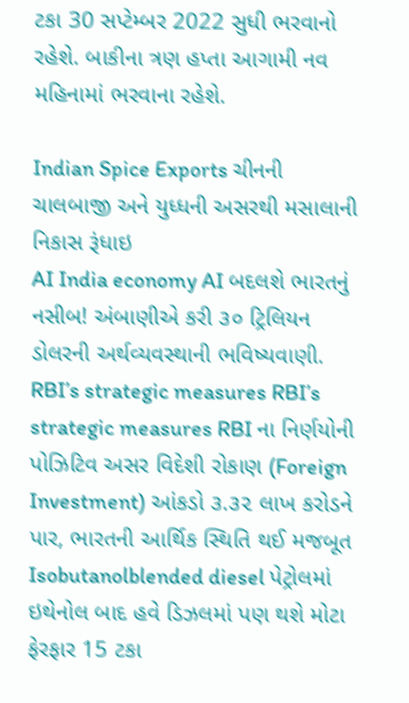ટકા 30 સપ્ટેમ્બર 2022 સુધી ભરવાનો રહેશે. બાકીના ત્રણ હપ્તા આગામી નવ મહિનામાં ભરવાના રહેશે.

Indian Spice Exports ચીનની ચાલબાજી અને યુધ્ધની અસરથી મસાલાની નિકાસ રૂંધાઇ
AI India economy AI બદલશે ભારતનું નસીબ! અંબાણીએ કરી ૩૦ ટ્રિલિયન ડોલરની અર્થવ્યવસ્થાની ભવિષ્યવાણી.
RBI’s strategic measures RBI’s strategic measures RBI ના નિર્ણયોની પોઝિટિવ અસર વિદેશી રોકાણ (Foreign Investment) આંકડો ૩.૩૨ લાખ કરોડને પાર, ભારતની આર્થિક સ્થિતિ થઈ મજબૂત
Isobutanolblended diesel પેટ્રોલમાં ઇથેનોલ બાદ હવે ડિઝલમાં પણ થશે મોટા ફેરફાર 15 ટકા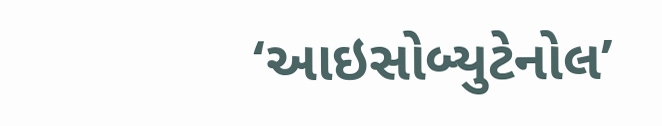‘આઇસોબ્યુટેનોલ’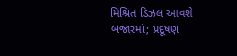મિશ્રિત ડિઝલ આવશે બજારમાં; પ્રદૂષણ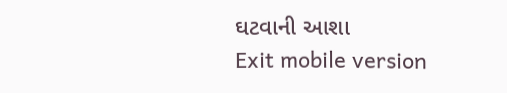ઘટવાની આશા
Exit mobile version